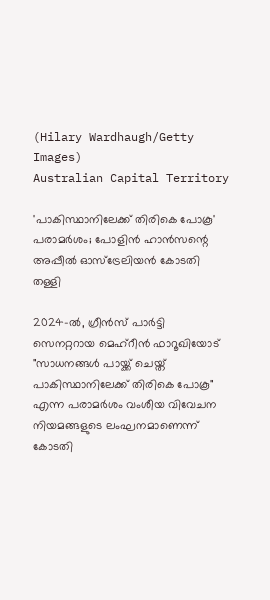(Hilary Wardhaugh/Getty Images)
Australian Capital Territory

'പാകിസ്ഥാനിലേക്ക് തിരികെ പോകൂ' പരാമർശം; പോളിൻ ഹാൻസന്റെ അപ്പീൽ ഓസ്ട്രേലിയൻ കോടതി തള്ളി

2024-ൽ, ഗ്രീൻസ് പാർട്ടി സെനറ്ററായ മെഹ്റീൻ ഫാറൂഖിയോട് "സാധനങ്ങൾ പായ്ക്ക് ചെയ്ത് പാകിസ്ഥാനിലേക്ക് തിരികെ പോകൂ" എന്ന പരാമർശം വംശീയ വിവേചന നിയമങ്ങളുടെ ലംഘനമാണെന്ന് കോടതി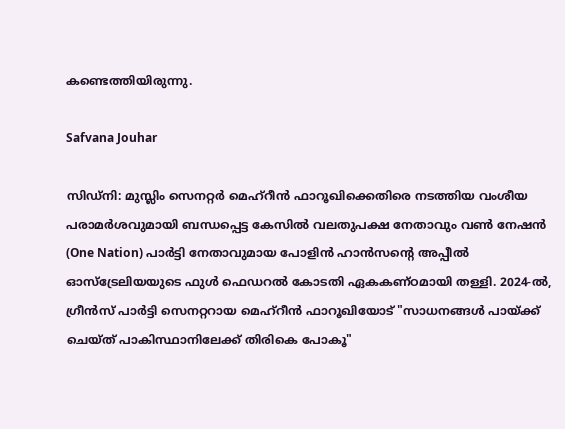കണ്ടെത്തിയിരുന്നു.

Safvana Jouhar

സിഡ്നി: മുസ്ലിം സെനറ്റർ മെഹ്റീൻ ഫാറൂഖിക്കെതിരെ നടത്തിയ വംശീയ പരാമർശവുമായി ബന്ധപ്പെട്ട കേസിൽ വലതുപക്ഷ നേതാവും വൺ നേഷൻ (One Nation) പാർട്ടി നേതാവുമായ പോളിൻ ഹാൻസന്റെ അപ്പീൽ ഓസ്ട്രേലിയയുടെ ഫുൾ ഫെഡറൽ കോടതി ഏകകണ്ഠമായി തള്ളി. 2024-ൽ, ഗ്രീൻസ് പാർട്ടി സെനറ്ററായ മെഹ്റീൻ ഫാറൂഖിയോട് "സാധനങ്ങൾ പായ്ക്ക് ചെയ്ത് പാകിസ്ഥാനിലേക്ക് തിരികെ പോകൂ"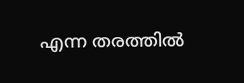എന്ന തരത്തിൽ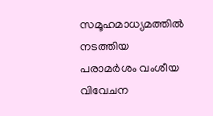സമൂഹമാധ്യമത്തിൽ നടത്തിയ പരാമർശം വംശീയ വിവേചന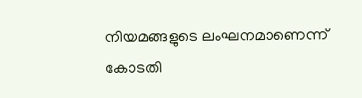നിയമങ്ങളുടെ ലംഘനമാണെന്ന് കോടതി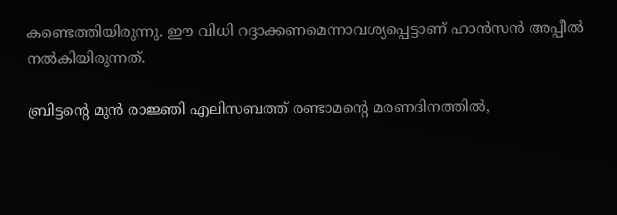കണ്ടെത്തിയിരുന്നു. ഈ വിധി റദ്ദാക്കണമെന്നാവശ്യപ്പെട്ടാണ് ഹാൻസൻ അപ്പീൽ നൽകിയിരുന്നത്.

ബ്രിട്ടന്റെ മുൻ രാജ്ഞി എലിസബത്ത് രണ്ടാമന്റെ മരണദിനത്തിൽ,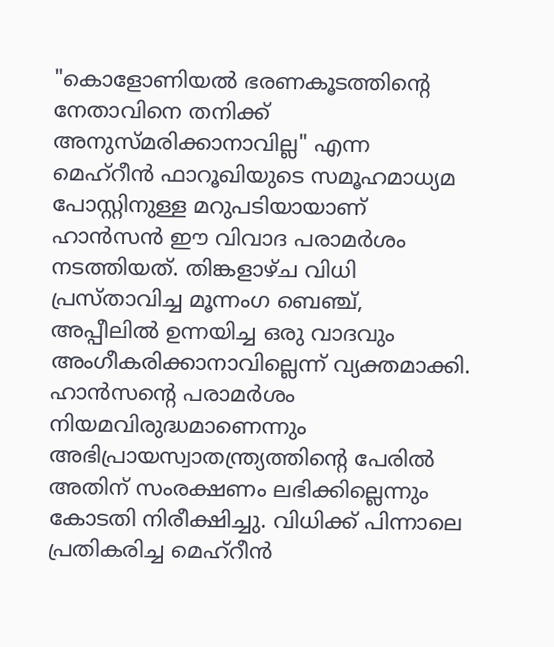"കൊളോണിയൽ ഭരണകൂടത്തിന്റെ നേതാവിനെ തനിക്ക് അനുസ്മരിക്കാനാവില്ല" എന്ന മെഹ്റീൻ ഫാറൂഖിയുടെ സമൂഹമാധ്യമ പോസ്റ്റിനുള്ള മറുപടിയായാണ് ഹാൻസൻ ഈ വിവാദ പരാമർശം നടത്തിയത്. തിങ്കളാഴ്ച വിധി പ്രസ്താവിച്ച മൂന്നംഗ ബെഞ്ച്, അപ്പീലിൽ ഉന്നയിച്ച ഒരു വാദവും അംഗീകരിക്കാനാവില്ലെന്ന് വ്യക്തമാക്കി. ഹാൻസന്റെ പരാമർശം നിയമവിരുദ്ധമാണെന്നും അഭിപ്രായസ്വാതന്ത്ര്യത്തിന്റെ പേരിൽ അതിന് സംരക്ഷണം ലഭിക്കില്ലെന്നും കോടതി നിരീക്ഷിച്ചു. വിധിക്ക് പിന്നാലെ പ്രതികരിച്ച മെഹ്റീൻ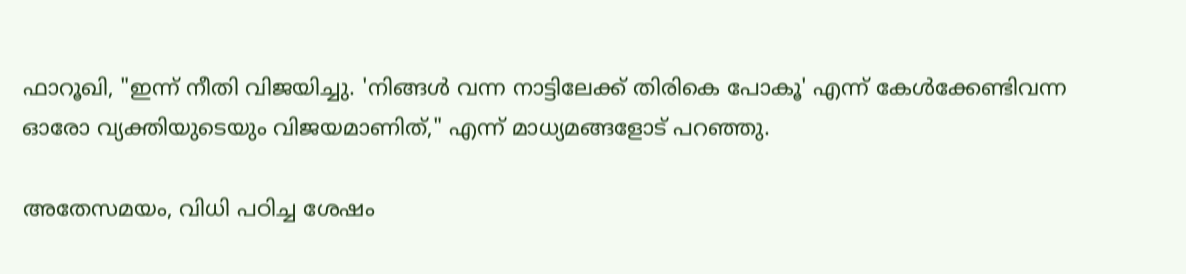ഫാറൂഖി, "ഇന്ന് നീതി വിജയിച്ചു. 'നിങ്ങൾ വന്ന നാട്ടിലേക്ക് തിരികെ പോകൂ' എന്ന് കേൾക്കേണ്ടിവന്ന ഓരോ വ്യക്തിയുടെയും വിജയമാണിത്," എന്ന് മാധ്യമങ്ങളോട് പറഞ്ഞു.

അതേസമയം, വിധി പഠിച്ച ശേഷം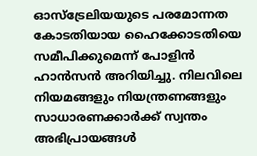ഓസ്ട്രേലിയയുടെ പരമോന്നത കോടതിയായ ഹൈക്കോടതിയെ സമീപിക്കുമെന്ന് പോളിൻ ഹാൻസൻ അറിയിച്ചു. നിലവിലെ നിയമങ്ങളും നിയന്ത്രണങ്ങളും സാധാരണക്കാർക്ക് സ്വന്തം അഭിപ്രായങ്ങൾ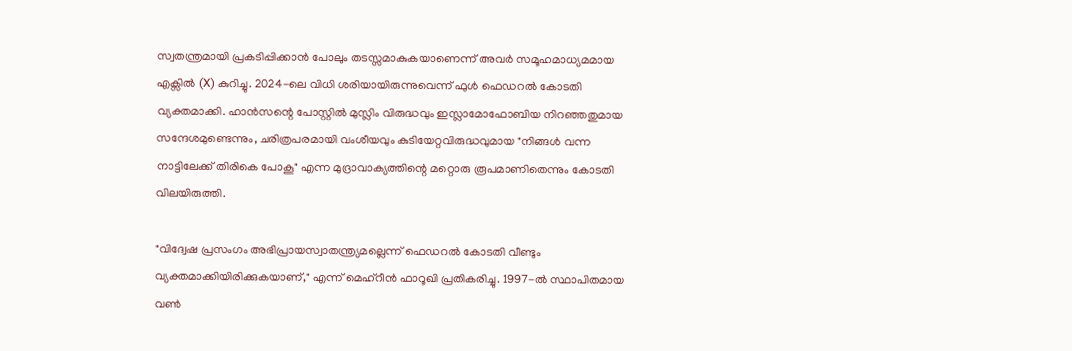സ്വതന്ത്രമായി പ്രകടിപ്പിക്കാൻ പോലും തടസ്സമാകുകയാണെന്ന് അവർ സമൂഹമാധ്യമമായ എക്സിൽ (X) കുറിച്ചു. 2024-ലെ വിധി ശരിയായിരുന്നുവെന്ന് ഫുൾ ഫെഡറൽ കോടതി വ്യക്തമാക്കി. ഹാൻസന്റെ പോസ്റ്റിൽ മുസ്ലിം വിരുദ്ധവും ഇസ്ലാമോഫോബിയ നിറഞ്ഞതുമായ സന്ദേശമുണ്ടെന്നും, ചരിത്രപരമായി വംശീയവും കുടിയേറ്റവിരുദ്ധവുമായ "നിങ്ങൾ വന്ന നാട്ടിലേക്ക് തിരികെ പോകൂ" എന്ന മുദ്രാവാക്യത്തിന്റെ മറ്റൊരു രൂപമാണിതെന്നും കോടതി വിലയിരുത്തി.

"വിദ്വേഷ പ്രസംഗം അഭിപ്രായസ്വാതന്ത്ര്യമല്ലെന്ന് ഫെഡറൽ കോടതി വീണ്ടും വ്യക്തമാക്കിയിരിക്കുകയാണ്," എന്ന് മെഹ്റീൻ ഫാറൂഖി പ്രതികരിച്ചു. 1997-ൽ സ്ഥാപിതമായ വൺ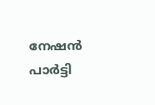നേഷൻ പാർട്ടി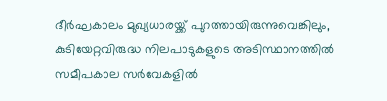ദീർഘകാലം മുഖ്യധാരയ്ക്ക് പുറത്തായിരുന്നുവെങ്കിലും, കുടിയേറ്റവിരുദ്ധ നിലപാടുകളുടെ അടിസ്ഥാനത്തിൽ സമീപകാല സർവേകളിൽ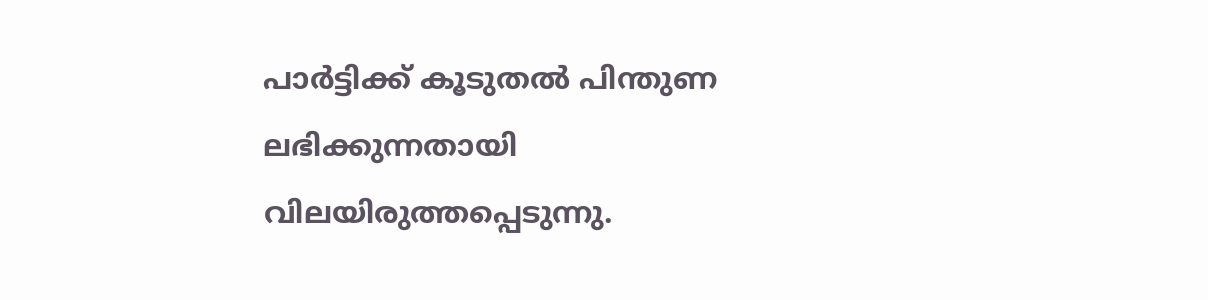പാർട്ടിക്ക് കൂടുതൽ പിന്തുണ ലഭിക്കുന്നതായി വിലയിരുത്തപ്പെടുന്നു.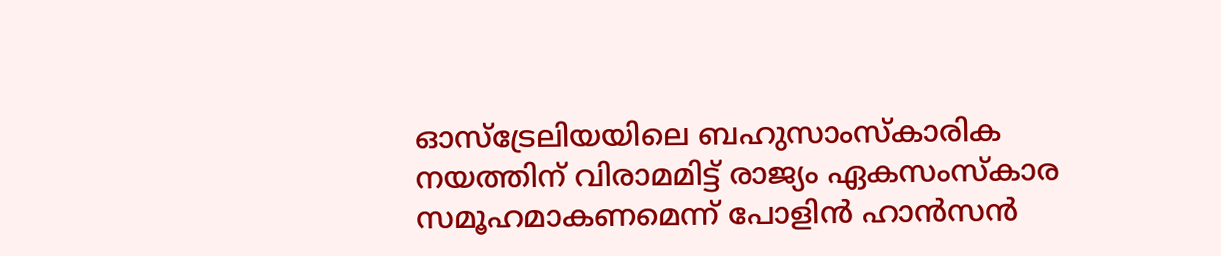ഓസ്ട്രേലിയയിലെ ബഹുസാംസ്കാരിക നയത്തിന് വിരാമമിട്ട് രാജ്യം ഏകസംസ്കാര സമൂഹമാകണമെന്ന് പോളിൻ ഹാൻസൻ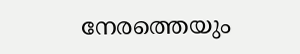നേരത്തെയും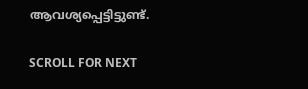ആവശ്യപ്പെട്ടിട്ടുണ്ട്.

SCROLL FOR NEXT